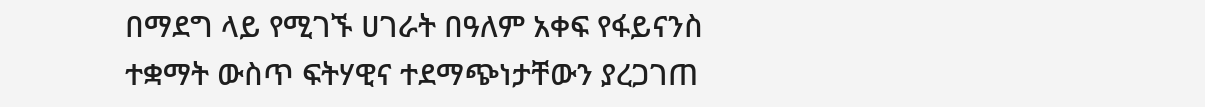በማደግ ላይ የሚገኙ ሀገራት በዓለም አቀፍ የፋይናንስ ተቋማት ውስጥ ፍትሃዊና ተደማጭነታቸውን ያረጋገጠ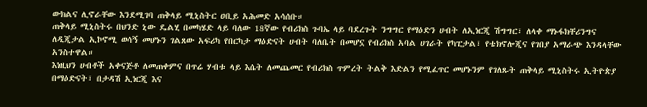ውክልና ሊኖራቸው እንደሚገባ ጠቅላይ ሚኒስትር ዐቢይ አሕመድ አሳሰቡ።
ጠቅላይ ሚኒስትሩ በህንድ ኒው ዴልሂ በመካሄድ ላይ ባለው 18ኛው የብሪክስ ጉባኤ ላይ ባደረጉት ንግግር የማዕድን ሀብት ለኢነርጂ ሽግግር፣ ለላቀ ማኑፋክቸሪንግና ለዲጂታል ኢኮኖሚ ወሳኝ መሆኑን ገልጸው አፍሪካ የበርካታ ማዕድናት ሀብት ባለቤት በመሆኗ የብሪክስ አባል ሀገራት የካፒታል፣ የቴክኖሎጂና የገበያ አማራጭ እንዳላቸው አንስተዋል።
እነዚህን ሀብቶች አቀናጅቶ ለመጠቀምና በጥሬ ሃብቱ ላይ እሴት ለመጨመር የብሪክስ ጥምረት ትልቅ እድልን የሚፈጥር መሆኑንም የገለጹት ጠቅላይ ሚኒስትሩ ኢትዮጵያ በማዕድናት፣ በታዳሽ ኢነርጂ እና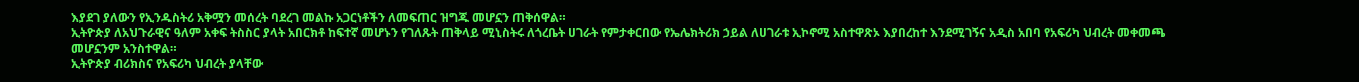እያደገ ያለውን የኢንዱስትሪ አቅሟን መሰረት ባደረገ መልኩ አጋርነቶችን ለመፍጠር ዝግጁ መሆኗን ጠቅሰዋል።
ኢትዮጵያ ለአህጉራዊና ዓለም አቀፍ ትስስር ያላት አበርክቶ ከፍተኛ መሆኑን የገለጹት ጠቅላይ ሚኒስትሩ ለጎረቤት ሀገራት የምታቀርበው የኤሌክትሪክ ኃይል ለሀገራቱ ኢኮኖሚ አስተዋጽኦ እያበረከተ እንደሚገኝና አዲስ አበባ የአፍሪካ ህብረት መቀመጫ መሆኗንም አንስተዋል።
ኢትዮጵያ ብሪክስና የአፍሪካ ህብረት ያላቸው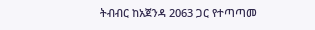ትብብር ከአጀንዳ 2063 ጋር የተጣጣመ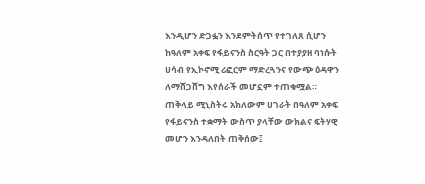እንዲሆን ድጋፏን እንደምትሰጥ የተገለጸ ሲሆን ከዓለም አቀፍ የፋይናንስ ስርዓት ጋር በተያያዘ ባነሱት ሀሳብ የኢኮኖሚ ሪፎርም ማድረጓንና የውጭ ዕዳዋን ለማሸጋሸግ እየሰራች መሆኗም ተጠቁሟል።
ጠቅላይ ሚኒስትሩ አክለውም ሀገራት በዓለም አቀፍ የፋይናንስ ተቋማት ውስጥ ያላቸው ውክልና ፍትሃዊ መሆን እንዳለበት ጠቅሰው፤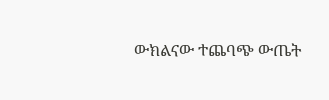ውክልናው ተጨባጭ ውጤት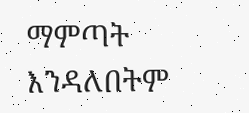ማምጣት እንዳለበትም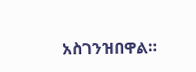አስገንዝበዋል።